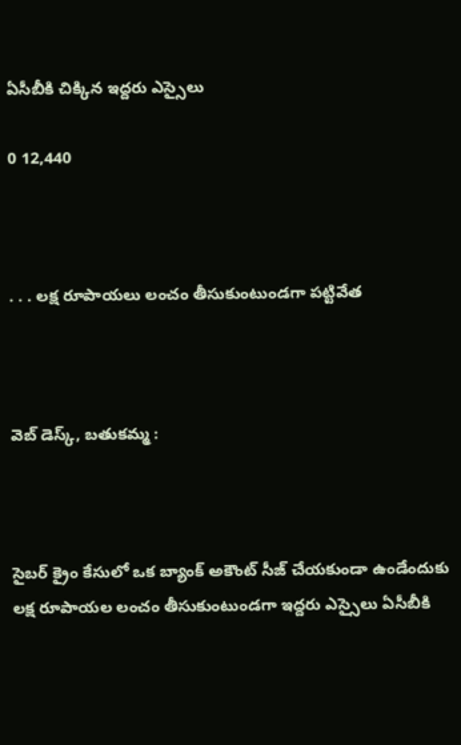ఏసీబీకి చిక్కిన ఇద్దరు ఎస్సైలు

0 12,440



. . . లక్ష రూపాయలు లంచం తీసుకుంటుండగా పట్టివేత



వెబ్ డెస్క్, బతుకమ్మ :



సైబర్ క్రైం కేసులో ఒక బ్యాంక్ అకౌంట్ సీజ్ చేయకుండా ఉండేందుకు లక్ష రూపాయల లంచం తీసుకుంటుండగా ఇద్దరు ఎస్సైలు ఏసీబీకి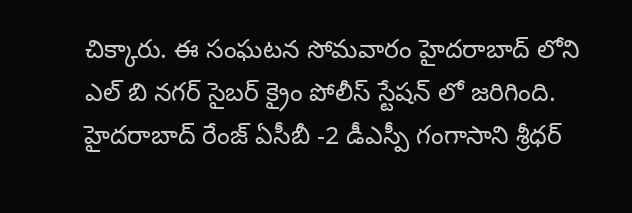చిక్కారు. ఈ సంఘటన సోమవారం హైదరాబాద్ లోని ఎల్ బి నగర్ సైబర్ క్రైం పోలీస్ స్టేషన్ లో జరిగింది. హైదరాబాద్ రేంజ్ ఏసీబీ -2 డీఎస్పీ గంగాసాని శ్రీధర్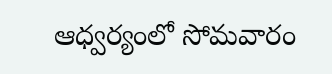ఆధ్వర్యంలో సోమవారం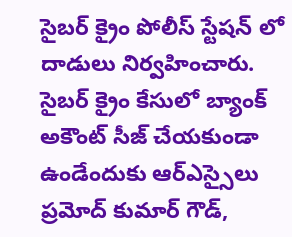సైబర్ క్రైం పోలీస్ స్టేషన్ లో దాడులు నిర్వహించారు. సైబర్ క్రైం కేసులో బ్యాంక్ అకౌంట్ సీజ్ చేయకుండా ఉండేందుకు ఆర్ఎస్సైలు ప్రమోద్ కుమార్ గౌడ్,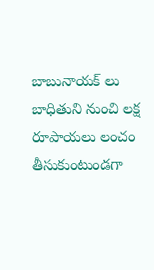బాబునాయక్ లు బాధితుని నుంచి లక్ష రూపాయలు లంచం తీసుకుంటుండగా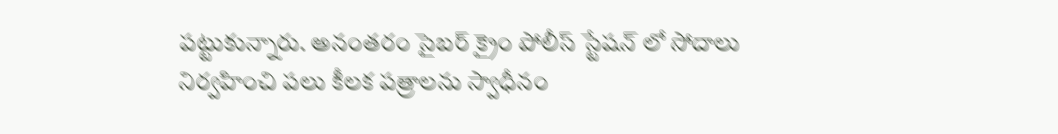పట్టుకున్నారు. అనంతరం సైబర్ క్రైం పోలీస్ స్టేషన్ లో సోదాలు నిర్వహించి పలు కీలక పత్రాలను స్వాధీనం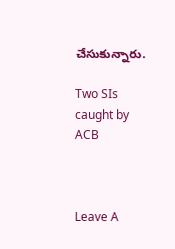చేసుకున్నారు.

Two SIs caught by ACB



Leave A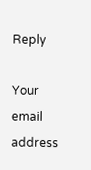Reply

Your email address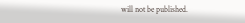will not be published.